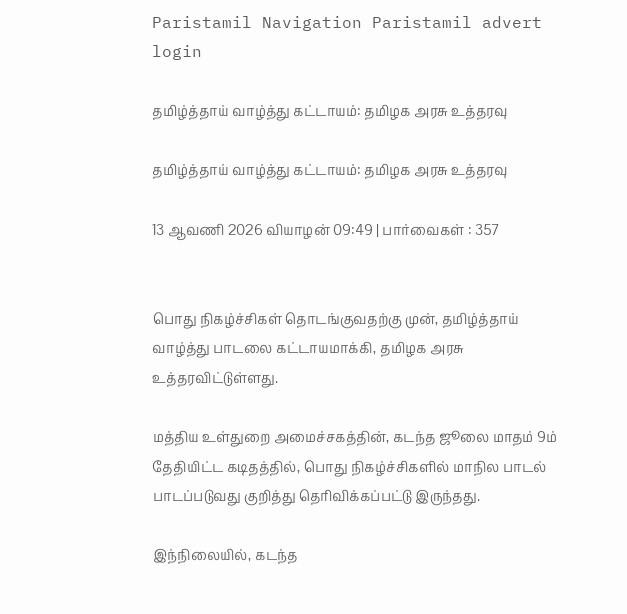Paristamil Navigation Paristamil advert login

தமிழ்த்தாய் வாழ்த்து கட்டாயம்: தமிழக அரசு உத்தரவு

தமிழ்த்தாய் வாழ்த்து கட்டாயம்: தமிழக அரசு உத்தரவு

13 ஆவணி 2026 வியாழன் 09:49 | பார்வைகள் : 357


பொது நிகழ்ச்சிகள் தொடங்குவதற்கு முன், தமிழ்த்தாய் வாழ்த்து பாடலை கட்டாயமாக்கி, தமிழக அரசு உத்தரவிட்டுள்ளது.

மத்திய உள்துறை அமைச்சகத்தின், கடந்த ஜூலை மாதம் 9ம் தேதியிட்ட கடிதத்தில், பொது நிகழ்ச்சிகளில் மாநில பாடல் பாடப்படுவது குறித்து தெரிவிக்கப்பட்டு இருந்தது.

இந்நிலையில், கடந்த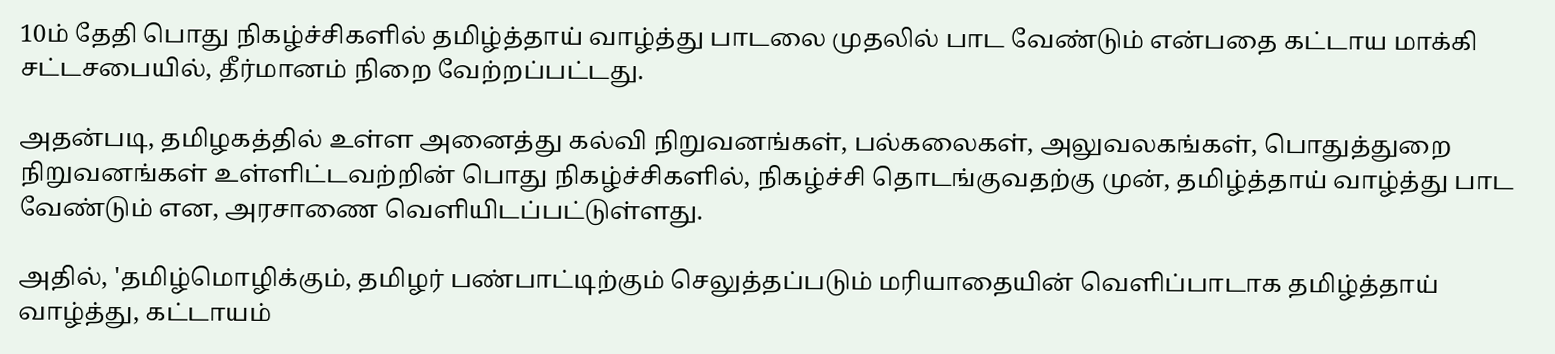10ம் தேதி பொது நிகழ்ச்சிகளில் தமிழ்த்தாய் வாழ்த்து பாடலை முதலில் பாட வேண்டும் என்பதை கட்டாய மாக்கி சட்டசபையில், தீர்மானம் நிறை வேற்றப்பட்டது.

அதன்படி, தமிழகத்தில் உள்ள அனைத்து கல்வி நிறுவனங்கள், பல்கலைகள், அலுவலகங்கள், பொதுத்துறை நிறுவனங்கள் உள்ளிட்டவற்றின் பொது நிகழ்ச்சிகளில், நிகழ்ச்சி தொடங்குவதற்கு முன், தமிழ்த்தாய் வாழ்த்து பாட வேண்டும் என, அரசாணை வெளியிடப்பட்டுள்ளது.

அதில், 'தமிழ்மொழிக்கும், தமிழர் பண்பாட்டிற்கும் செலுத்தப்படும் மரியாதையின் வெளிப்பாடாக தமிழ்த்தாய் வாழ்த்து, கட்டாயம்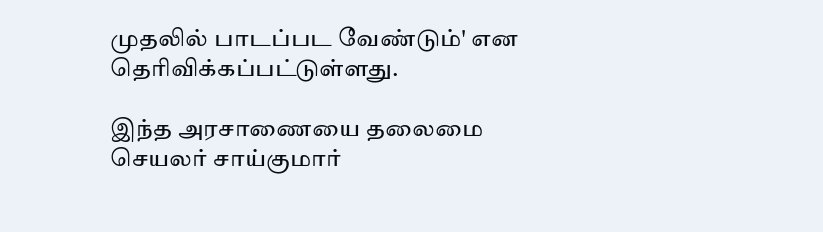முதலில் பாடப்பட வேண்டும்' என தெரிவிக்கப்பட்டுள்ளது.

இந்த அரசாணையை தலைமை செயலர் சாய்குமார்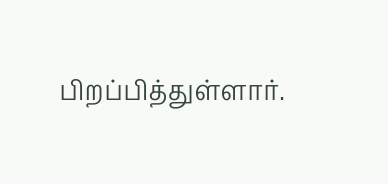பிறப்பித்துள்ளார்.